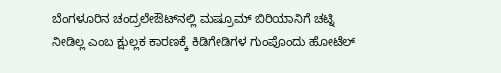ಬೆಂಗಳೂರಿನ ಚಂದ್ರಲೇಔಟ್‌ನಲ್ಲಿ ಮಷ್ರೂಮ್ ಬಿರಿಯಾನಿಗೆ ಚಟ್ನಿ ನೀಡಿಲ್ಲ ಎಂಬ ಕ್ಷುಲ್ಲಕ ಕಾರಣಕ್ಕೆ ಕಿಡಿಗೇಡಿಗಳ ಗುಂಪೊಂದು ಹೋಟೆಲ್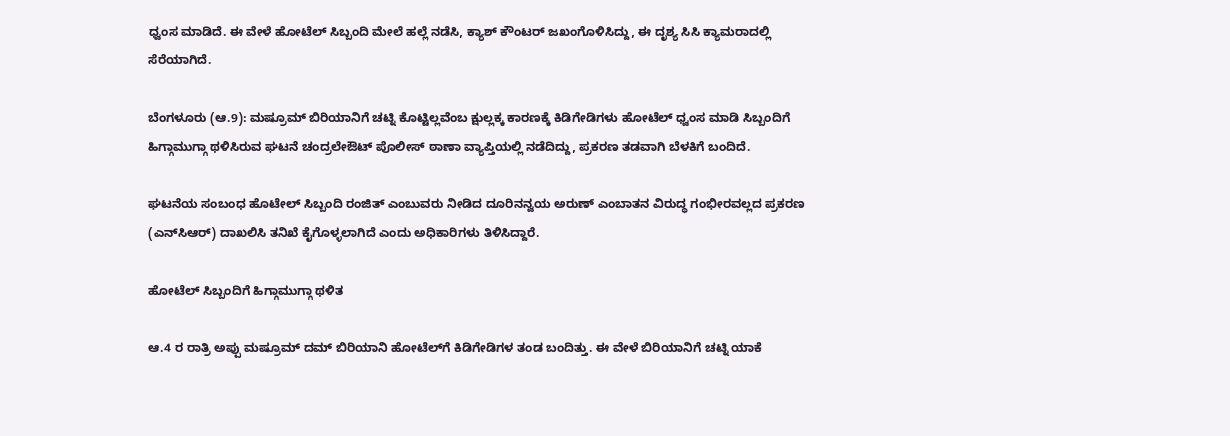ಧ್ವಂಸ ಮಾಡಿದೆ. ಈ ವೇಳೆ ಹೋಟೆಲ್ ಸಿಬ್ಬಂದಿ ಮೇಲೆ ಹಲ್ಲೆ ನಡೆಸಿ, ಕ್ಯಾಶ್ ಕೌಂಟರ್ ಜಖಂಗೊಳಿಸಿದ್ದು, ಈ ದೃಶ್ಯ ಸಿಸಿ ಕ್ಯಾಮರಾದಲ್ಲಿ ಸೆರೆಯಾಗಿದೆ.

ಬೆಂಗಳೂರು (ಆ.9): ಮಷ್ರೂಮ್ ಬಿರಿಯಾನಿಗೆ ಚಟ್ನಿ ಕೊಟ್ಟಿಲ್ಲವೆಂಬ ಕ್ಷುಲ್ಲಕ್ಕ ಕಾರಣಕ್ಕೆ ಕಿಡಿಗೇಡಿಗಳು ಹೋಟೆಲ್‌ ಧ್ವಂಸ ಮಾಡಿ ಸಿಬ್ಬಂದಿಗೆ ಹಿಗ್ಗಾಮುಗ್ಗಾ ಥಳಿಸಿರುವ ಘಟನೆ ಚಂದ್ರಲೇಔಟ್‌ ಪೊಲೀಸ್‌ ಠಾಣಾ ವ್ಯಾಪ್ತಿಯಲ್ಲಿ ನಡೆದಿದ್ದು, ಪ್ರಕರಣ ತಡವಾಗಿ ಬೆಳಕಿಗೆ ಬಂದಿದೆ.

ಘಟನೆಯ ಸಂಬಂಧ ಹೊಟೇಲ್‌ ಸಿಬ್ಬಂದಿ ರಂಜಿತ್ ಎಂಬುವರು ನೀಡಿದ ದೂರಿನನ್ವಯ ಅರುಣ್‌ ಎಂಬಾತನ ವಿರುದ್ಧ ಗಂಭೀರವಲ್ಲದ ಪ್ರಕರಣ (ಎನ್‌ಸಿಆರ್‌) ದಾಖಲಿಸಿ ತನಿಖೆ ಕೈಗೊಳ್ಳಲಾಗಿದೆ ಎಂದು ಅಧಿಕಾರಿಗಳು ತಿಳಿಸಿದ್ದಾರೆ.

ಹೋಟೆಲ್ ಸಿಬ್ಬಂದಿಗೆ ಹಿಗ್ಗಾಮುಗ್ಗಾ ಥಳಿತ

ಆ.4 ರ ರಾತ್ರಿ ಅಪ್ಪು ಮಷ್ರೂಮ್ ದಮ್ ಬಿರಿಯಾನಿ ಹೋಟೆಲ್‌ಗೆ ಕಿಡಿಗೇಡಿಗಳ ತಂಡ ಬಂದಿತ್ತು. ಈ ವೇಳೆ ಬಿರಿಯಾನಿಗೆ ಚಟ್ನಿ ಯಾಕೆ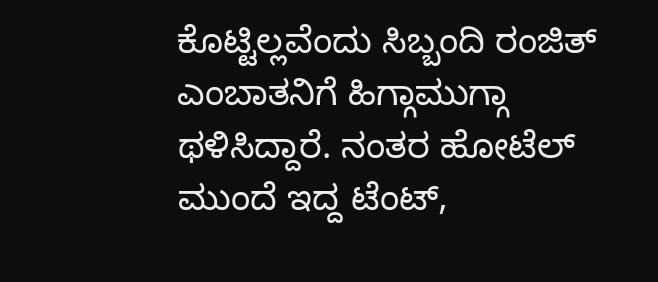ಕೊಟ್ಟಿಲ್ಲವೆಂದು ಸಿಬ್ಬಂದಿ ರಂಜಿತ್ ಎಂಬಾತನಿಗೆ ಹಿಗ್ಗಾಮುಗ್ಗಾ ಥಳಿಸಿದ್ದಾರೆ. ನಂತರ ಹೋಟೆಲ್‌ ಮುಂದೆ ಇದ್ದ ಟೆಂಟ್,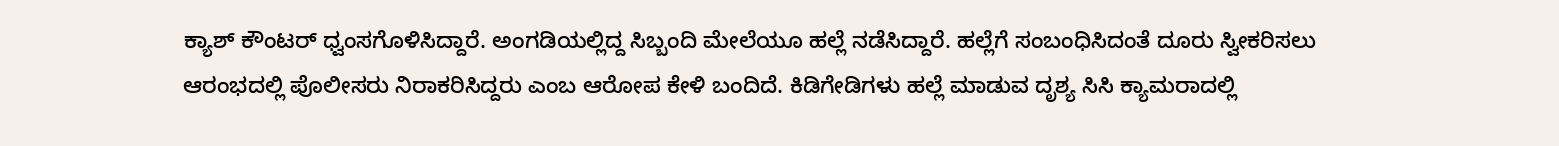ಕ್ಯಾಶ್ ಕೌಂಟರ್ ಧ್ವಂಸಗೊಳಿಸಿದ್ದಾರೆ. ಅಂಗಡಿಯಲ್ಲಿದ್ದ ಸಿಬ್ಬಂದಿ ಮೇಲೆಯೂ ಹಲ್ಲೆ ನಡೆಸಿದ್ದಾರೆ. ಹಲ್ಲೆಗೆ ಸಂಬಂಧಿಸಿದಂತೆ ದೂರು ಸ್ವೀಕರಿಸಲು ಆರಂಭದಲ್ಲಿ ಪೊಲೀಸರು ನಿರಾಕರಿಸಿದ್ದರು ಎಂಬ ಆರೋಪ ಕೇಳಿ ಬಂದಿದೆ. ಕಿಡಿಗೇಡಿಗಳು ಹಲ್ಲೆ ಮಾಡುವ ದೃಶ್ಯ ಸಿಸಿ ಕ್ಯಾಮರಾದಲ್ಲಿ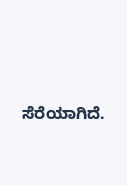ಸೆರೆಯಾಗಿದೆ.